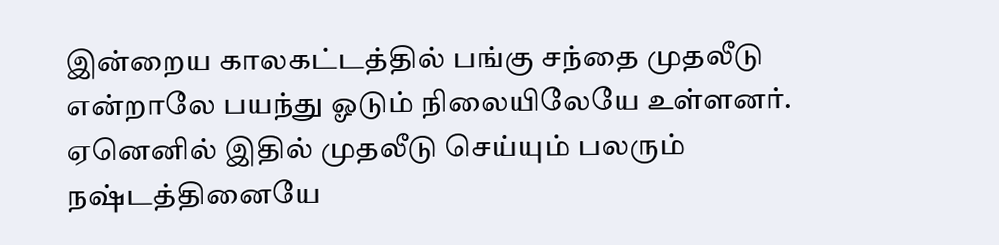இன்றைய காலகட்டத்தில் பங்கு சந்தை முதலீடு என்றாலே பயந்து ஓடும் நிலையிலேயே உள்ளனர். ஏனெனில் இதில் முதலீடு செய்யும் பலரும் நஷ்டத்தினையே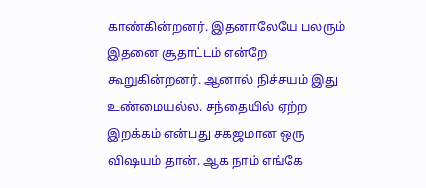காண்கின்றனர். இதனாலேயே பலரும் இதனை சூதாட்டம் என்றே கூறுகின்றனர். ஆனால் நிச்சயம் இது உண்மையல்ல. சந்தையில் ஏற்ற இறக்கம் என்பது சகஜமான ஒரு விஷயம் தான். ஆக நாம் எங்கே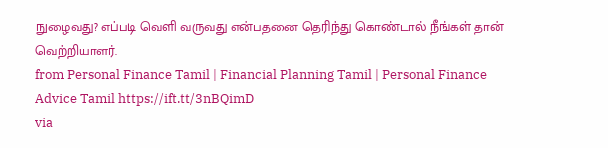நுழைவது? எப்படி வெளி வருவது என்பதனை தெரிந்து கொண்டால் நீங்கள் தான் வெற்றியாளர்.
from Personal Finance Tamil | Financial Planning Tamil | Personal Finance Advice Tamil https://ift.tt/3nBQimD
via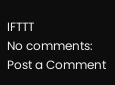IFTTT
No comments:
Post a Comment